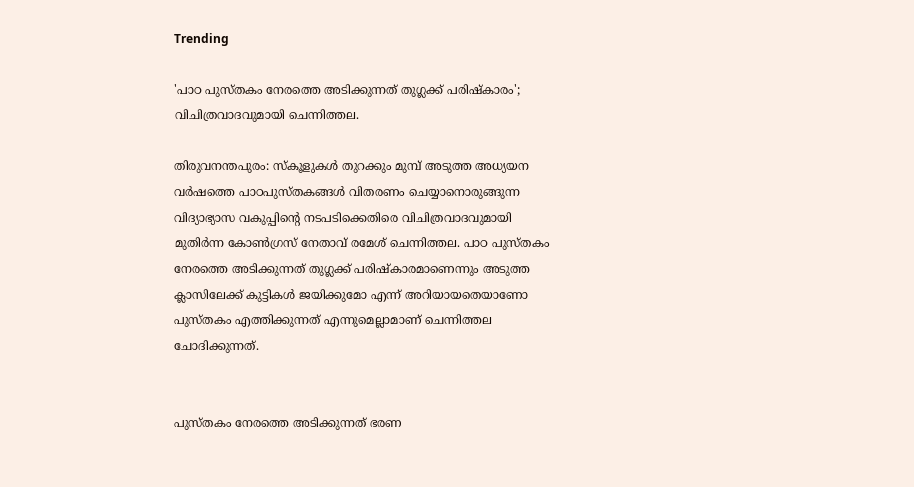Trending

'പാഠ പുസ്തകം നേരത്തെ അടിക്കുന്നത് തുഗ്ലക്ക് പരിഷ്കാരം'; വിചിത്രവാദവുമായി ചെന്നിത്തല.

തിരുവനന്തപുരം: സ്‌കൂളുകൾ തുറക്കും മുമ്പ്‌ അടുത്ത അധ്യയന വർഷത്തെ പാഠപുസ്‌തകങ്ങൾ വിതരണം ചെയ്യാനൊരുങ്ങുന്ന വിദ്യാഭ്യാസ വകുപ്പിന്റെ നടപടിക്കെതിരെ വിചിത്രവാദവുമായി മുതിർന്ന കോൺഗ്രസ് നേതാവ് രമേശ് ചെന്നിത്തല. പാഠ പുസ്തകം നേരത്തെ അടിക്കുന്നത് തുഗ്ലക്ക് പരിഷ്കാരമാണെന്നും അടുത്ത ക്ലാസിലേക്ക് കുട്ടികൾ ജയിക്കുമോ എന്ന് അറിയായതെയാണോ പുസ്തകം എത്തിക്കുന്നത് എന്നുമെല്ലാമാണ് ചെന്നിത്തല ചോദിക്കുന്നത്.


പുസ്തകം നേരത്തെ അടിക്കുന്നത് ഭരണ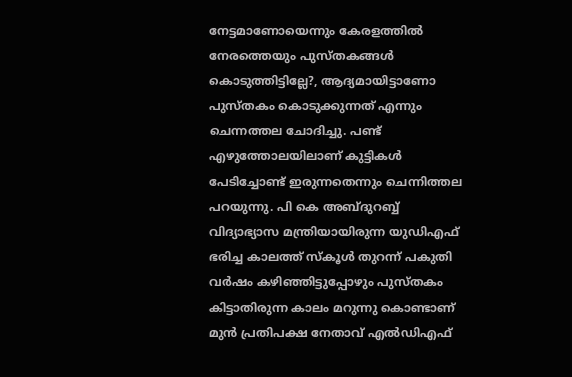നേട്ടമാണോയെന്നും കേരളത്തിൽ നേരത്തെയും പുസ്തകങ്ങൾ കൊടുത്തിട്ടില്ലേ?, ആദ്യമായിട്ടാണോ പുസ്തകം കൊടുക്കുന്നത് എന്നും ചെന്നത്തല ചോദിച്ചു. പണ്ട് എഴുത്തോലയിലാണ് കുട്ടികൾ പേടിച്ചോണ്ട് ഇരുന്നതെന്നും ചെന്നിത്തല പറയുന്നു. പി കെ അബ്ദുറബ്ബ് വിദ്യാഭ്യാസ മന്ത്രിയായിരുന്ന യുഡിഎഫ് ഭരിച്ച കാലത്ത് സ്കൂൾ തുറന്ന് പകുതി വർഷം കഴിഞ്ഞിട്ടുപ്പോഴും പുസ്തകം കിട്ടാതിരുന്ന കാലം മറുന്നു കൊണ്ടാണ് മുൻ പ്രതിപക്ഷ നേതാവ് എൽഡിഎഫ്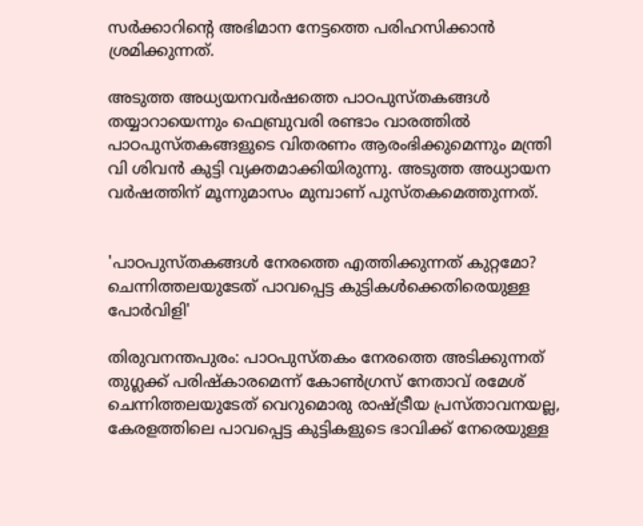സർക്കാറിന്റെ അഭിമാന നേട്ടത്തെ പരിഹസിക്കാൻ ശ്രമിക്കുന്നത്.

അടുത്ത അധ്യയനവർഷത്തെ പാഠപുസ്തകങ്ങൾ തയ്യാറായെന്നും ഫെബ്രുവരി രണ്ടാം വാരത്തിൽ പാഠപുസ്തകങ്ങളുടെ വിതരണം ആരംഭിക്കുമെന്നും മന്ത്രി വി ശിവൻ കുട്ടി വ്യക്തമാക്കിയിരുന്നു. അടുത്ത അധ്യായന വർഷത്തിന് മൂന്നുമാസം മുമ്പാണ് പുസ്തകമെത്തുന്നത്.


'പാഠപുസ്തകങ്ങൾ നേരത്തെ എത്തിക്കുന്നത് കുറ്റമോ? ചെന്നിത്തലയുടേത് പാവപ്പെട്ട കുട്ടികൾക്കെതിരെയുള്ള പോർവിളി'

തിരുവനന്തപുരം: പാഠപുസ്തകം നേരത്തെ അടിക്കുന്നത് തുഗ്ലക്ക് പരിഷ്കാരമെന്ന് കോൺഗ്രസ്‌ നേതാവ് രമേശ് ചെന്നിത്തലയുടേത് വെറുമൊരു രാഷ്ട്രീയ പ്രസ്താവനയല്ല, കേരളത്തിലെ പാവപ്പെട്ട കുട്ടികളുടെ ഭാവിക്ക് നേരെയുള്ള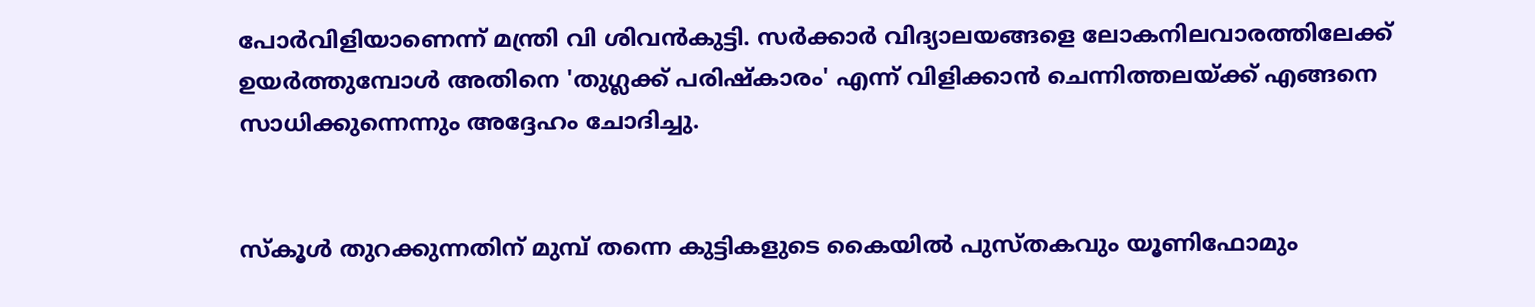പോർവിളിയാണെന്ന് മന്ത്രി വി ശിവൻകുട്ടി. സർക്കാർ വിദ്യാലയങ്ങളെ ലോകനിലവാരത്തിലേക്ക് ഉയർത്തുമ്പോൾ അതിനെ 'തുഗ്ലക്ക് പരിഷ്കാരം' എന്ന് വിളിക്കാൻ ചെന്നിത്തലയ്ക്ക് എങ്ങനെ സാധിക്കുന്നെന്നും അദ്ദേഹം ചോദിച്ചു.


സ്കൂൾ തുറക്കുന്നതിന് മുമ്പ് തന്നെ കുട്ടികളുടെ കൈയിൽ പുസ്തകവും യൂണിഫോമും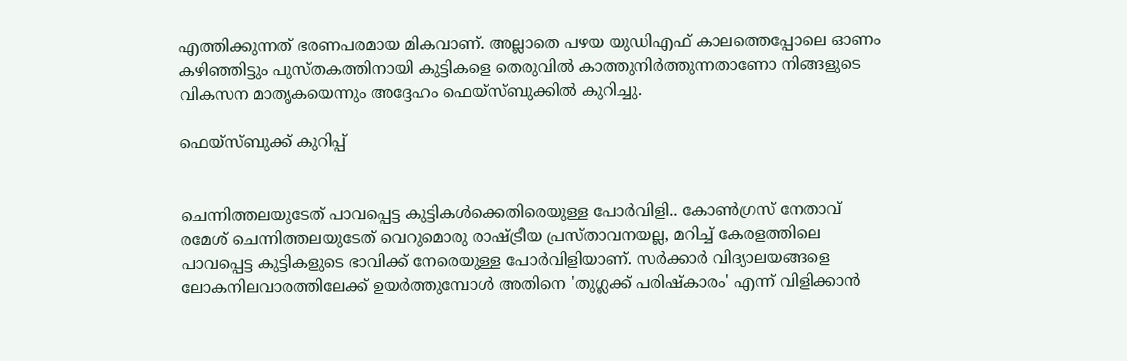എത്തിക്കുന്നത് ഭരണപരമായ മികവാണ്. അല്ലാതെ പഴയ യുഡിഎഫ് കാലത്തെപ്പോലെ ഓണം കഴിഞ്ഞിട്ടും പുസ്തകത്തിനായി കുട്ടികളെ തെരുവിൽ കാത്തുനിർത്തുന്നതാണോ നിങ്ങളുടെ വികസന മാതൃകയെന്നും അദ്ദേഹം ഫെയ്സ്ബുക്കിൽ കുറിച്ചു.

ഫെയ്സ്ബുക്ക് കുറിപ്പ്


ചെന്നിത്തലയുടേത് പാവപ്പെട്ട കുട്ടികൾക്കെതിരെയുള്ള പോർവിളി.. കോൺഗ്രസ്‌ നേതാവ് രമേശ് ചെന്നിത്തലയുടേത് വെറുമൊരു രാഷ്ട്രീയ പ്രസ്താവനയല്ല, മറിച്ച് കേരളത്തിലെ പാവപ്പെട്ട കുട്ടികളുടെ ഭാവിക്ക് നേരെയുള്ള പോർവിളിയാണ്. സർക്കാർ വിദ്യാലയങ്ങളെ ലോകനിലവാരത്തിലേക്ക് ഉയർത്തുമ്പോൾ അതിനെ 'തുഗ്ലക്ക് പരിഷ്കാരം' എന്ന് വിളിക്കാൻ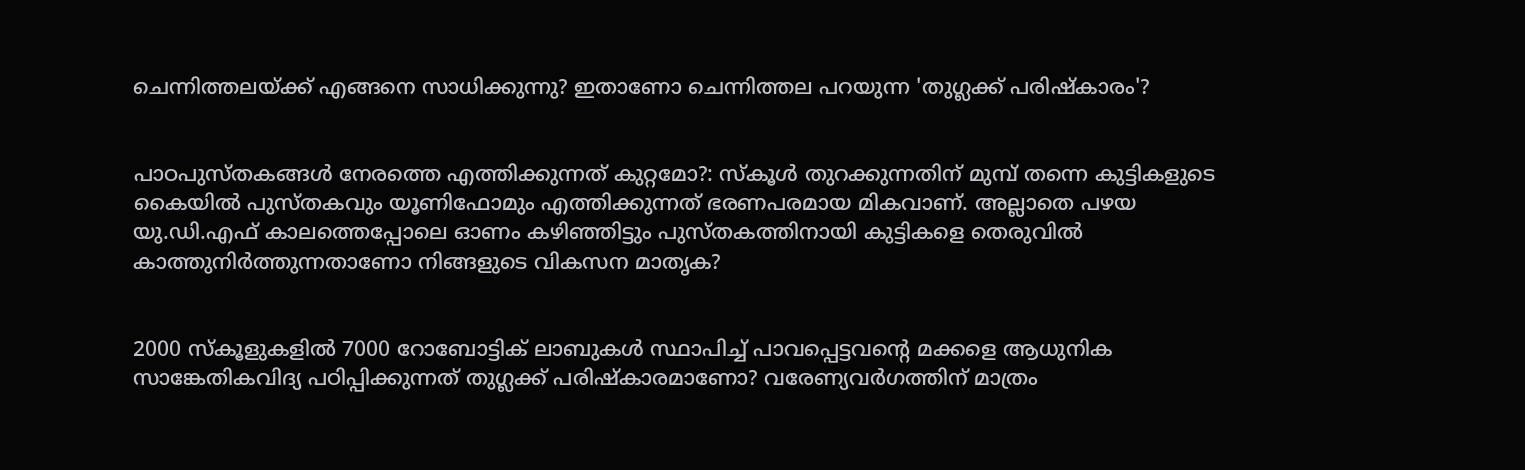ചെന്നിത്തലയ്ക്ക് എങ്ങനെ സാധിക്കുന്നു? ഇതാണോ ചെന്നിത്തല പറയുന്ന 'തുഗ്ലക്ക് പരിഷ്കാരം'?


പാഠപുസ്തകങ്ങൾ നേരത്തെ എത്തിക്കുന്നത് കുറ്റമോ?: സ്കൂൾ തുറക്കുന്നതിന് മുമ്പ് തന്നെ കുട്ടികളുടെ കൈയിൽ പുസ്തകവും യൂണിഫോമും എത്തിക്കുന്നത് ഭരണപരമായ മികവാണ്. അല്ലാതെ പഴയ യു.ഡി.എഫ് കാലത്തെപ്പോലെ ഓണം കഴിഞ്ഞിട്ടും പുസ്തകത്തിനായി കുട്ടികളെ തെരുവിൽ കാത്തുനിർത്തുന്നതാണോ നിങ്ങളുടെ വികസന മാതൃക?


2000 സ്കൂളുകളിൽ 7000 റോബോട്ടിക് ലാബുകൾ സ്ഥാപിച്ച് പാവപ്പെട്ടവന്റെ മക്കളെ ആധുനിക സാങ്കേതികവിദ്യ പഠിപ്പിക്കുന്നത് തുഗ്ലക്ക് പരിഷ്കാരമാണോ? വരേണ്യവർഗത്തിന് മാത്രം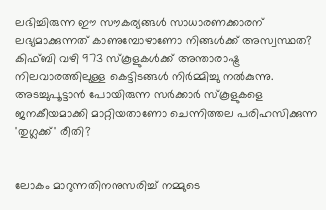ലഭിച്ചിരുന്ന ഈ സൗകര്യങ്ങൾ സാധാരണക്കാരന് ലഭ്യമാക്കുന്നത് കാണുമ്പോഴാണോ നിങ്ങൾക്ക് അസ്വസ്ഥത? കിഫ്‌ബി വഴി 973 സ്കൂളുകൾക്ക് അന്താരാഷ്ട്ര നിലവാരത്തിലുള്ള കെട്ടിടങ്ങൾ നിർമ്മിച്ചു നൽകുന്നു. അടച്ചുപൂട്ടാൻ പോയിരുന്ന സർക്കാർ സ്കൂളുകളെ ജനകീയമാക്കി മാറ്റിയതാണോ ചെന്നിത്തല പരിഹസിക്കുന്ന 'തുഗ്ലക്ക്' രീതി?


ലോകം മാറുന്നതിനനുസരിച്ച് നമ്മുടെ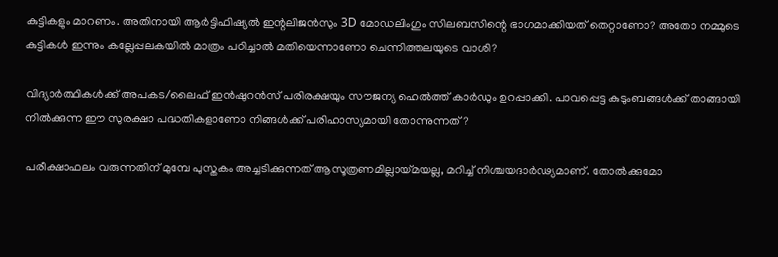കുട്ടികളും മാറണം. അതിനായി ആർട്ടിഫിഷ്യൽ ഇന്റലിജൻസും 3D മോഡലിംഗും സിലബസിന്റെ ഭാഗമാക്കിയത് തെറ്റാണോ? അതോ നമ്മുടെ കുട്ടികൾ ഇന്നും കല്ലേപ്പലകയിൽ മാത്രം പഠിച്ചാൽ മതിയെന്നാണോ ചെന്നിത്തലയുടെ വാശി?

വിദ്യാർത്ഥികൾക്ക് അപകട/ലൈഫ് ഇൻഷുറൻസ് പരിരക്ഷയും സൗജന്യ ഹെൽത്ത് കാർഡും ഉറപ്പാക്കി. പാവപ്പെട്ട കുടുംബങ്ങൾക്ക് താങ്ങായി നിൽക്കുന്ന ഈ സുരക്ഷാ പദ്ധതികളാണോ നിങ്ങൾക്ക് പരിഹാസ്യമായി തോന്നുന്നത്?

പരീക്ഷാഫലം വരുന്നതിന് മുമ്പേ പുസ്തകം അച്ചടിക്കുന്നത് ആസൂത്രണമില്ലായ്മയല്ല, മറിച്ച് നിശ്ചയദാർഢ്യമാണ്. തോൽക്കുമോ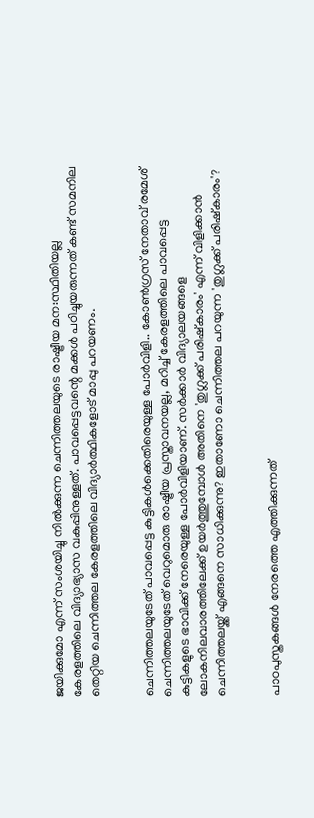ജയിക്കുമോ എന്ന് സംശയിച്ചു നിൽക്കുന്ന ചെന്നിത്തലയുടെ രാഷ്ട്രീയ മന:സ്ഥിതിയല്ല കേരളത്തിലെ വിദ്യാഭ്യാസ വകുപ്പിനുള്ളത്. പാവപ്പെട്ടവന്റെ മക്കൾ പഠിച്ചുയരുന്നത് കണ്ട് സമനില തെറ്റിയ ചെന്നിത്തല കേരളത്തിലെ വിദ്യാർത്ഥികളോട് മാപ്പു പറയണം.


ചെന്നിത്തലയുടേത് പാവപ്പെട്ട കുട്ടികൾക്കെതിരെയുള്ള പോർവിളി.. കോൺഗ്രസ്‌ നേതാവ് രമേശ് ചെന്നിത്തലയുടേത് വെറുമൊരു രാഷ്ട്രീയ പ്രസ്താവനയല്ല, മറിച്ച് കേരളത്തിലെ പാവപ്പെട്ട കുട്ടികളുടെ ഭാവിക്ക് നേരെയുള്ള പോർവിളിയാണ്. സർക്കാർ വിദ്യാലയങ്ങളെ ലോകനിലവാരത്തിലേക്ക് ഉയർത്തുമ്പോൾ അതിനെ 'തുഗ്ലക്ക് പരിഷ്കാരം' എന്ന് വിളിക്കാൻ ചെന്നിത്തലയ്ക്ക് എങ്ങനെ സാധിക്കുന്നു? ഇതാണോ ചെന്നിത്തല പറയുന്ന 'തുഗ്ലക്ക് പരിഷ്കാരം'?


പാഠപുസ്തകങ്ങൾ നേരത്തെ എത്തിക്കുന്നത്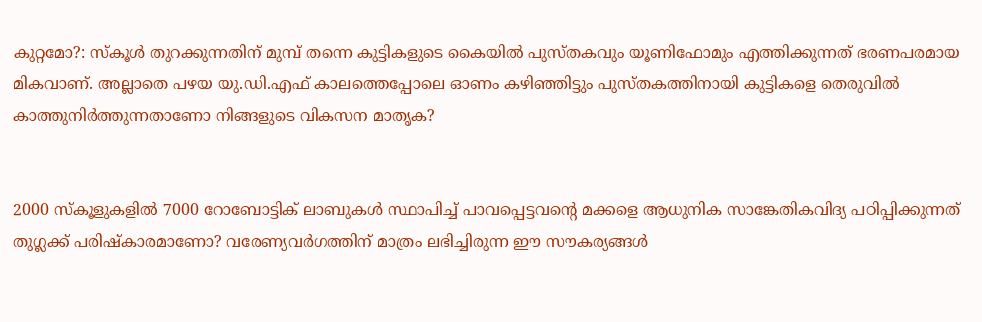കുറ്റമോ?: സ്കൂൾ തുറക്കുന്നതിന് മുമ്പ് തന്നെ കുട്ടികളുടെ കൈയിൽ പുസ്തകവും യൂണിഫോമും എത്തിക്കുന്നത് ഭരണപരമായ മികവാണ്. അല്ലാതെ പഴയ യു.ഡി.എഫ് കാലത്തെപ്പോലെ ഓണം കഴിഞ്ഞിട്ടും പുസ്തകത്തിനായി കുട്ടികളെ തെരുവിൽ കാത്തുനിർത്തുന്നതാണോ നിങ്ങളുടെ വികസന മാതൃക?


2000 സ്കൂളുകളിൽ 7000 റോബോട്ടിക് ലാബുകൾ സ്ഥാപിച്ച് പാവപ്പെട്ടവന്റെ മക്കളെ ആധുനിക സാങ്കേതികവിദ്യ പഠിപ്പിക്കുന്നത് തുഗ്ലക്ക് പരിഷ്കാരമാണോ? വരേണ്യവർഗത്തിന് മാത്രം ലഭിച്ചിരുന്ന ഈ സൗകര്യങ്ങൾ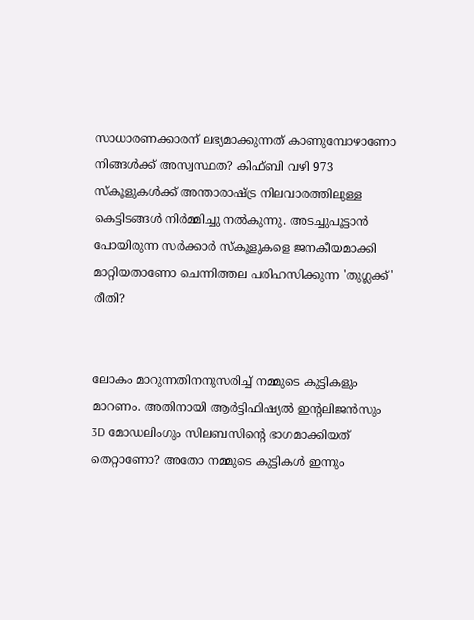സാധാരണക്കാരന് ലഭ്യമാക്കുന്നത് കാണുമ്പോഴാണോ നിങ്ങൾക്ക് അസ്വസ്ഥത? കിഫ്‌ബി വഴി 973 സ്കൂളുകൾക്ക് അന്താരാഷ്ട്ര നിലവാരത്തിലുള്ള കെട്ടിടങ്ങൾ നിർമ്മിച്ചു നൽകുന്നു. അടച്ചുപൂട്ടാൻ പോയിരുന്ന സർക്കാർ സ്കൂളുകളെ ജനകീയമാക്കി മാറ്റിയതാണോ ചെന്നിത്തല പരിഹസിക്കുന്ന 'തുഗ്ലക്ക്' രീതി?


ലോകം മാറുന്നതിനനുസരിച്ച് നമ്മുടെ കുട്ടികളും മാറണം. അതിനായി ആർട്ടിഫിഷ്യൽ ഇന്റലിജൻസും 3D മോഡലിംഗും സിലബസിന്റെ ഭാഗമാക്കിയത് തെറ്റാണോ? അതോ നമ്മുടെ കുട്ടികൾ ഇന്നും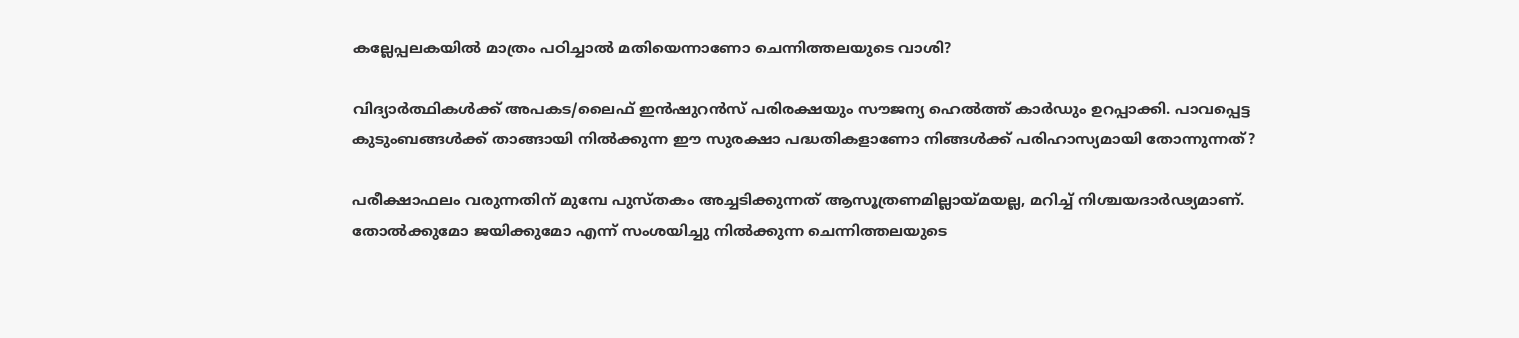കല്ലേപ്പലകയിൽ മാത്രം പഠിച്ചാൽ മതിയെന്നാണോ ചെന്നിത്തലയുടെ വാശി?

വിദ്യാർത്ഥികൾക്ക് അപകട/ലൈഫ് ഇൻഷുറൻസ് പരിരക്ഷയും സൗജന്യ ഹെൽത്ത് കാർഡും ഉറപ്പാക്കി. പാവപ്പെട്ട കുടുംബങ്ങൾക്ക് താങ്ങായി നിൽക്കുന്ന ഈ സുരക്ഷാ പദ്ധതികളാണോ നിങ്ങൾക്ക് പരിഹാസ്യമായി തോന്നുന്നത്?

പരീക്ഷാഫലം വരുന്നതിന് മുമ്പേ പുസ്തകം അച്ചടിക്കുന്നത് ആസൂത്രണമില്ലായ്മയല്ല, മറിച്ച് നിശ്ചയദാർഢ്യമാണ്. തോൽക്കുമോ ജയിക്കുമോ എന്ന് സംശയിച്ചു നിൽക്കുന്ന ചെന്നിത്തലയുടെ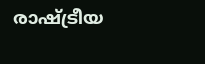രാഷ്ട്രീയ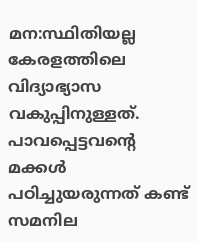മന:സ്ഥിതിയല്ല കേരളത്തിലെ വിദ്യാഭ്യാസ വകുപ്പിനുള്ളത്. പാവപ്പെട്ടവന്റെ മക്കൾ പഠിച്ചുയരുന്നത് കണ്ട് സമനില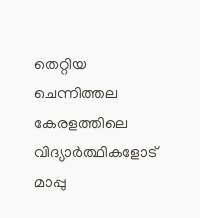തെറ്റിയ ചെന്നിത്തല കേരളത്തിലെ വിദ്യാർത്ഥികളോട് മാപ്പു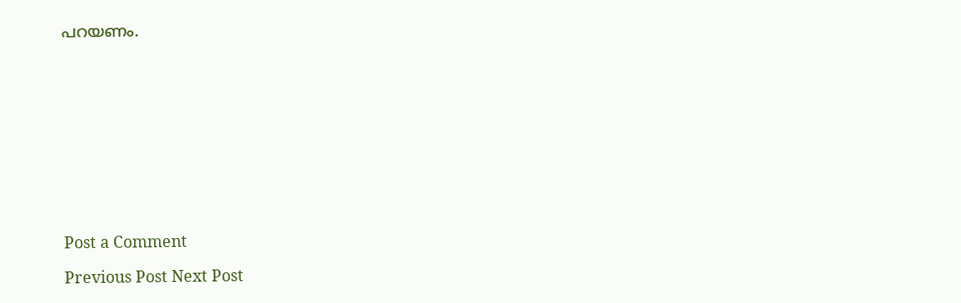പറയണം.











Post a Comment

Previous Post Next Post